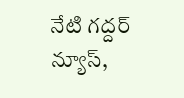నేటి గద్దర్ న్యూస్,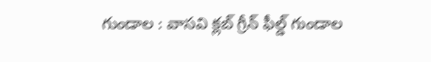గుండాల : వాసవి క్లబ్ గ్రీన్ ఫీల్డ్ గుండాల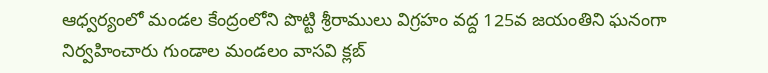ఆధ్వర్యంలో మండల కేంద్రంలోని పొట్టి శ్రీరాములు విగ్రహం వద్ద 125వ జయంతిని ఘనంగా నిర్వహించారు గుండాల మండలం వాసవి క్లబ్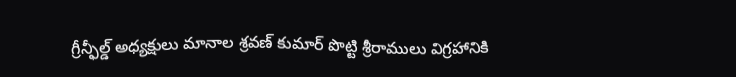గ్రీన్ఫీల్డ్ అధ్యక్షులు మానాల శ్రవణ్ కుమార్ పొట్టి శ్రీరాములు విగ్రహానికి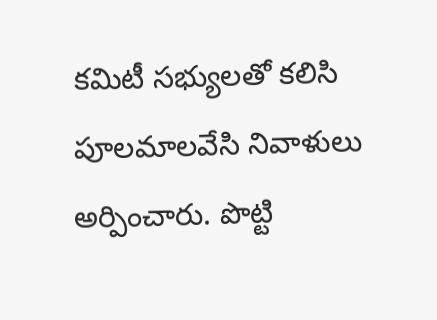కమిటీ సభ్యులతో కలిసి పూలమాలవేసి నివాళులు అర్పించారు. పొట్టి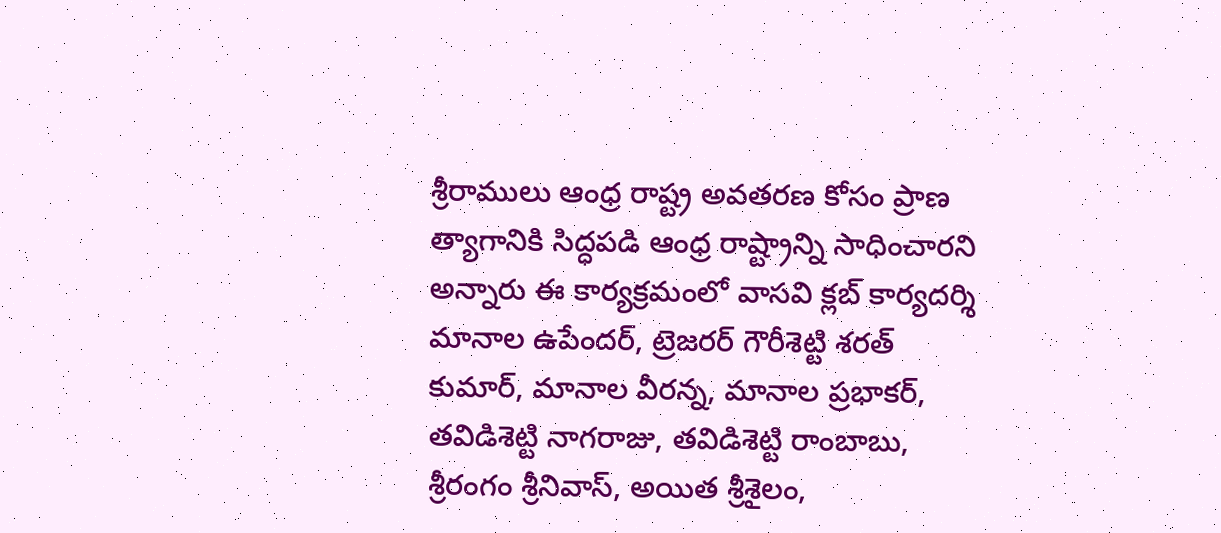శ్రీరాములు ఆంధ్ర రాష్ట్ర అవతరణ కోసం ప్రాణ త్యాగానికి సిద్ధపడి ఆంధ్ర రాష్ట్రాన్ని సాధించారని అన్నారు ఈ కార్యక్రమంలో వాసవి క్లబ్ కార్యదర్శి మానాల ఉపేందర్, ట్రెజరర్ గౌరీశెట్టి శరత్ కుమార్, మానాల వీరన్న, మానాల ప్రభాకర్, తవిడిశెట్టి నాగరాజు, తవిడిశెట్టి రాంబాబు, శ్రీరంగం శ్రీనివాస్, అయిత శ్రీశైలం,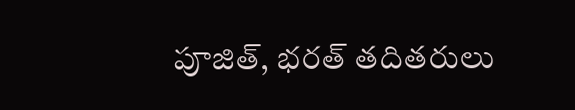పూజిత్, భరత్ తదితరులు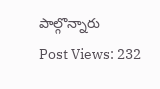పాల్గొన్నారు
Post Views: 232